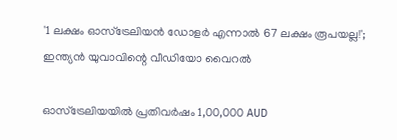'1 ലക്ഷം ഓസ്‌ട്രേലിയൻ ഡോളർ എന്നാൽ 67 ലക്ഷം രൂപയല്ല!'; ഇന്ത്യൻ യുവാവിന്റെ വീഡിയോ വൈറൽ

ഓസ്‌ട്രേലിയയിൽ പ്രതിവർഷം 1,00,000 AUD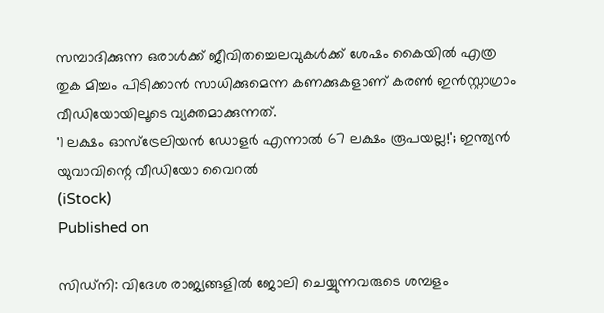സമ്പാദിക്കുന്ന ഒരാൾക്ക് ജീവിതച്ചെലവുകൾക്ക് ശേഷം കൈയിൽ എത്ര തുക മിച്ചം പിടിക്കാൻ സാധിക്കുമെന്ന കണക്കുകളാണ് കരൺ ഇൻസ്റ്റാഗ്രാം വീഡിയോയിലൂടെ വ്യക്തമാക്കുന്നത്.
'1 ലക്ഷം ഓസ്‌ട്രേലിയൻ ഡോളർ എന്നാൽ 67 ലക്ഷം രൂപയല്ല!'; ഇന്ത്യൻ യുവാവിന്റെ വീഡിയോ വൈറൽ
(iStock)
Published on

സിഡ്‌നി: വിദേശ രാജ്യങ്ങളിൽ ജോലി ചെയ്യുന്നവരുടെ ശമ്പളം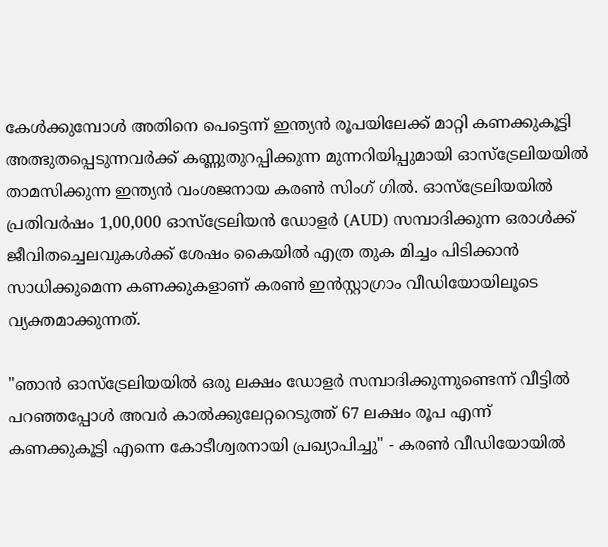കേൾക്കുമ്പോൾ അതിനെ പെട്ടെന്ന് ഇന്ത്യൻ രൂപയിലേക്ക് മാറ്റി കണക്കുകൂട്ടി അത്ഭുതപ്പെടുന്നവർക്ക് കണ്ണുതുറപ്പിക്കുന്ന മുന്നറിയിപ്പുമായി ഓസ്‌ട്രേലിയയിൽ താമസിക്കുന്ന ഇന്ത്യൻ വംശജനായ കരൺ സിംഗ് ഗിൽ. ഓസ്‌ട്രേലിയയിൽ പ്രതിവർഷം 1,00,000 ഓസ്‌ട്രേലിയൻ ഡോളർ (AUD) സമ്പാദിക്കുന്ന ഒരാൾക്ക് ജീവിതച്ചെലവുകൾക്ക് ശേഷം കൈയിൽ എത്ര തുക മിച്ചം പിടിക്കാൻ സാധിക്കുമെന്ന കണക്കുകളാണ് കരൺ ഇൻസ്റ്റാഗ്രാം വീഡിയോയിലൂടെ വ്യക്തമാക്കുന്നത്.

"ഞാൻ ഓസ്‌ട്രേലിയയിൽ ഒരു ലക്ഷം ഡോളർ സമ്പാദിക്കുന്നുണ്ടെന്ന് വീട്ടിൽ പറഞ്ഞപ്പോൾ അവർ കാൽക്കുലേറ്ററെടുത്ത് 67 ലക്ഷം രൂപ എന്ന് കണക്കുകൂട്ടി എന്നെ കോടീശ്വരനായി പ്രഖ്യാപിച്ചു" - കരൺ വീഡിയോയിൽ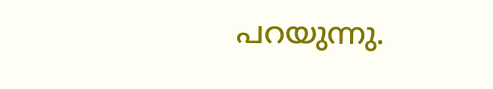പറയുന്നു.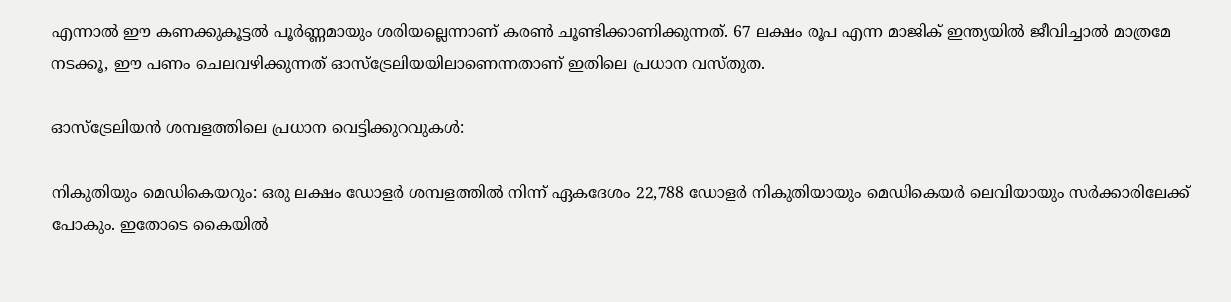എന്നാൽ ഈ കണക്കുകൂട്ടൽ പൂർണ്ണമായും ശരിയല്ലെന്നാണ് കരൺ ചൂണ്ടിക്കാണിക്കുന്നത്. 67 ലക്ഷം രൂപ എന്ന മാജിക് ഇന്ത്യയിൽ ജീവിച്ചാൽ മാത്രമേ നടക്കൂ, ഈ പണം ചെലവഴിക്കുന്നത് ഓസ്‌ട്രേലിയയിലാണെന്നതാണ് ഇതിലെ പ്രധാന വസ്തുത.

ഓസ്‌ട്രേലിയൻ ശമ്പളത്തിലെ പ്രധാന വെട്ടിക്കുറവുകൾ:

നികുതിയും മെഡികെയറും: ഒരു ലക്ഷം ഡോളർ ശമ്പളത്തിൽ നിന്ന് ഏകദേശം 22,788 ഡോളർ നികുതിയായും മെഡികെയർ ലെവിയായും സർക്കാരിലേക്ക് പോകും. ഇതോടെ കൈയിൽ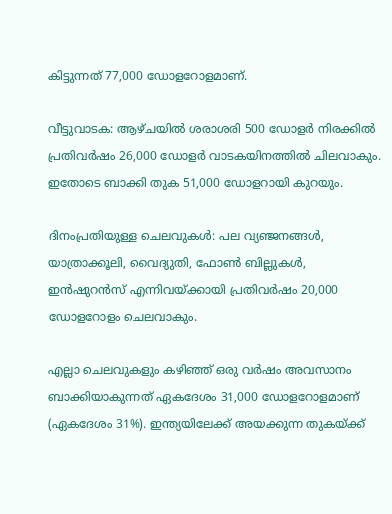കിട്ടുന്നത് 77,000 ഡോളറോളമാണ്.

വീട്ടുവാടക: ആഴ്ചയിൽ ശരാശരി 500 ഡോളർ നിരക്കിൽ പ്രതിവർഷം 26,000 ഡോളർ വാടകയിനത്തിൽ ചിലവാകും. ഇതോടെ ബാക്കി തുക 51,000 ഡോളറായി കുറയും.

ദിനംപ്രതിയുള്ള ചെലവുകൾ: പല വ്യഞ്ജനങ്ങൾ, യാത്രാക്കൂലി, വൈദ്യുതി, ഫോൺ ബില്ലുകൾ, ഇൻഷുറൻസ് എന്നിവയ്ക്കായി പ്രതിവർഷം 20,000 ഡോളറോളം ചെലവാകും.

എല്ലാ ചെലവുകളും കഴിഞ്ഞ് ഒരു വർഷം അവസാനം ബാക്കിയാകുന്നത് ഏകദേശം 31,000 ഡോളറോളമാണ് (ഏകദേശം 31%). ഇന്ത്യയിലേക്ക് അയക്കുന്ന തുകയ്ക്ക്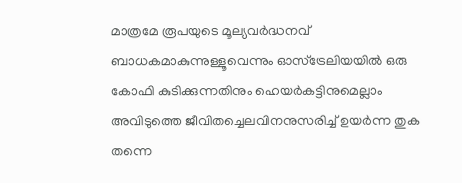മാത്രമേ രൂപയുടെ മൂല്യവർദ്ധനവ് ബാധകമാകുന്നുള്ളൂവെന്നും ഓസ്‌ട്രേലിയയിൽ ഒരു കോഫി കുടിക്കുന്നതിനും ഹെയർകട്ടിനുമെല്ലാം അവിടുത്തെ ജീവിതച്ചെലവിനനുസരിച്ച് ഉയർന്ന തുക തന്നെ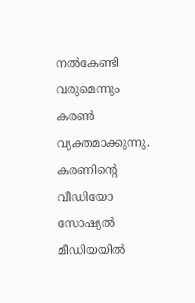നൽകേണ്ടി വരുമെന്നും കരൺ വ്യക്തമാക്കുന്നു. കരണിന്റെ വീഡിയോ സോഷ്യൽ മീഡിയയിൽ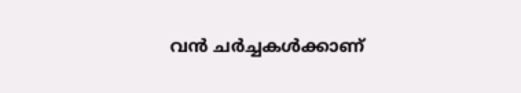വൻ ചർച്ചകൾക്കാണ്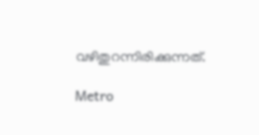വഴിതുറന്നിരിക്കുന്നത്.

Metro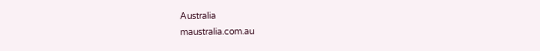Australia
maustralia.com.au